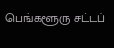பெங்களூரு சட்டப்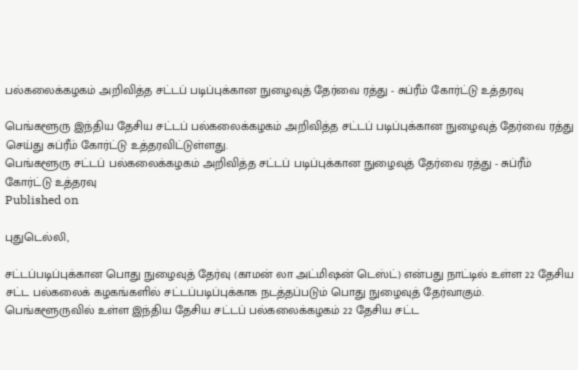பல்கலைக்கழகம் அறிவித்த சட்டப் படிப்புக்கான நுழைவுத் தேர்வை ரத்து - சுப்ரீம் கோர்ட்டு உத்தரவு

பெங்களூரு இந்திய தேசிய சட்டப் பல்கலைக்கழகம் அறிவித்த சட்டப் படிப்புக்கான நுழைவுத் தேர்வை ரத்து செய்து சுப்ரீம் கோர்ட்டு உத்தரவிட்டுள்ளது.
பெங்களூரு சட்டப் பல்கலைக்கழகம் அறிவித்த சட்டப் படிப்புக்கான நுழைவுத் தேர்வை ரத்து - சுப்ரீம் கோர்ட்டு உத்தரவு
Published on

புதுடெல்லி,

சட்டப்படிப்புக்கான பொது நுழைவுத் தேர்வு (காமன் லா அட்மிஷன் டெஸ்ட்) என்பது நாட்டில் உள்ள 22 தேசிய சட்ட பல்கலைக் கழகங்களில் சட்டப்படிப்புக்காக நடத்தப்படும் பொது நுழைவுத் தேர்வாகும். பெங்களூருவில் உள்ள இந்திய தேசிய சட்டப் பல்கலைக்கழகம் 22 தேசிய சட்ட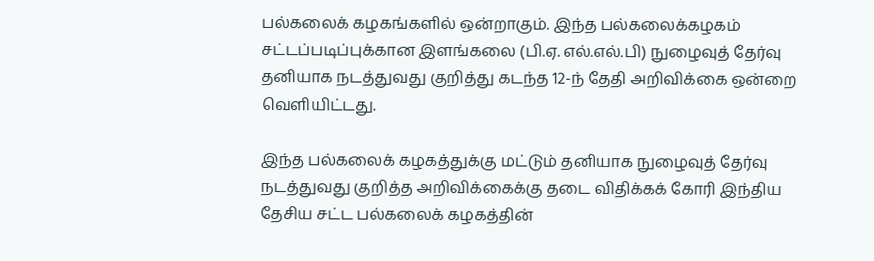பல்கலைக் கழகங்களில் ஒன்றாகும். இந்த பல்கலைக்கழகம் சட்டப்படிப்புக்கான இளங்கலை (பி.ஏ. எல்.எல்.பி) நுழைவுத் தேர்வு தனியாக நடத்துவது குறித்து கடந்த 12-ந் தேதி அறிவிக்கை ஒன்றை வெளியிட்டது.

இந்த பல்கலைக் கழகத்துக்கு மட்டும் தனியாக நுழைவுத் தேர்வு நடத்துவது குறித்த அறிவிக்கைக்கு தடை விதிக்கக் கோரி இந்திய தேசிய சட்ட பல்கலைக் கழகத்தின்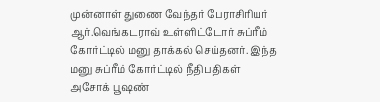முன்னாள் துணை வேந்தர் பேராசிரியர் ஆர்.வெங்கடராவ் உள்ளிட்டோர் சுப்ரீம் கோர்ட்டில் மனு தாக்கல் செய்தனர். இந்த மனு சுப்ரீம் கோர்ட்டில் நீதிபதிகள் அசோக் பூஷண்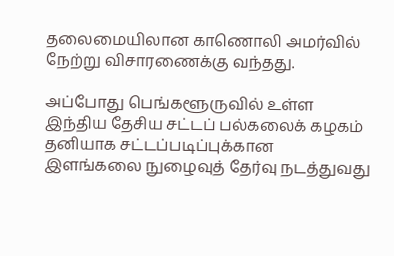தலைமையிலான காணொலி அமர்வில் நேற்று விசாரணைக்கு வந்தது.

அப்போது பெங்களூருவில் உள்ள இந்திய தேசிய சட்டப் பல்கலைக் கழகம் தனியாக சட்டப்படிப்புக்கான இளங்கலை நுழைவுத் தேர்வு நடத்துவது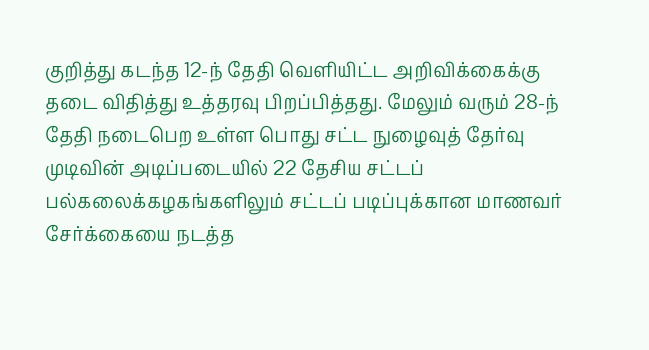குறித்து கடந்த 12-ந் தேதி வெளியிட்ட அறிவிக்கைக்கு தடை விதித்து உத்தரவு பிறப்பித்தது. மேலும் வரும் 28-ந் தேதி நடைபெற உள்ள பொது சட்ட நுழைவுத் தேர்வு முடிவின் அடிப்படையில் 22 தேசிய சட்டப் பல்கலைக்கழகங்களிலும் சட்டப் படிப்புக்கான மாணவர் சேர்க்கையை நடத்த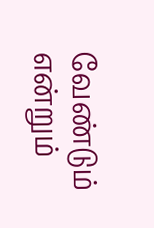வேண்டும் என்றும்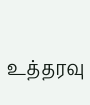உத்தரவு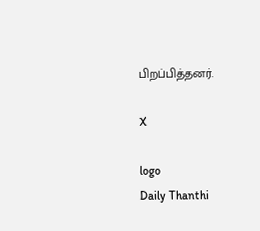பிறப்பித்தனர்.

X

logo
Daily Thanthi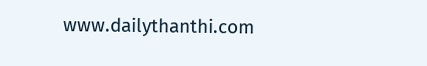www.dailythanthi.com